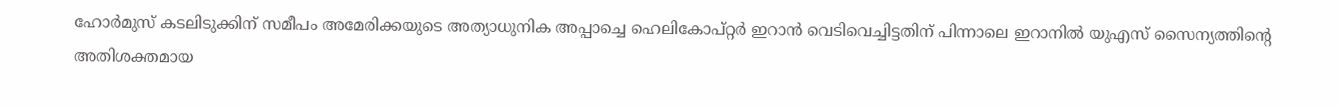ഹോർമുസ് കടലിടുക്കിന് സമീപം അമേരിക്കയുടെ അത്യാധുനിക അപ്പാച്ചെ ഹെലികോപ്റ്റർ ഇറാൻ വെടിവെച്ചിട്ടതിന് പിന്നാലെ ഇറാനിൽ യുഎസ് സൈന്യത്തിന്റെ അതിശക്തമായ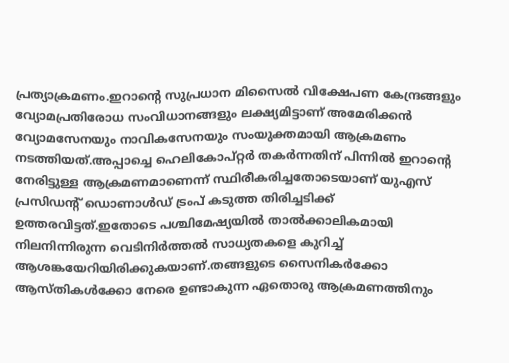പ്രത്യാക്രമണം.ഇറാന്റെ സുപ്രധാന മിസൈൽ വിക്ഷേപണ കേന്ദ്രങ്ങളും വ്യോമപ്രതിരോധ സംവിധാനങ്ങളും ലക്ഷ്യമിട്ടാണ് അമേരിക്കൻ വ്യോമസേനയും നാവികസേനയും സംയുക്തമായി ആക്രമണം നടത്തിയത്.അപ്പാച്ചെ ഹെലികോപ്റ്റർ തകർന്നതിന് പിന്നിൽ ഇറാന്റെ നേരിട്ടുള്ള ആക്രമണമാണെന്ന് സ്ഥിരീകരിച്ചതോടെയാണ് യുഎസ് പ്രസിഡന്റ് ഡൊണാൾഡ് ട്രംപ് കടുത്ത തിരിച്ചടിക്ക് ഉത്തരവിട്ടത്.ഇതോടെ പശ്ചിമേഷ്യയിൽ താൽക്കാലികമായി നിലനിന്നിരുന്ന വെടിനിർത്തൽ സാധ്യതകളെ കുറിച്ച് ആശങ്കയേറിയിരിക്കുകയാണ്.തങ്ങളുടെ സൈനികർക്കോ ആസ്തികൾക്കോ നേരെ ഉണ്ടാകുന്ന ഏതൊരു ആക്രമണത്തിനും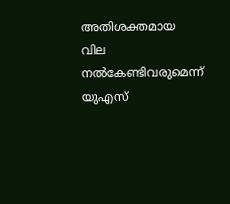അതിശക്തമായ വില നൽകേണ്ടിവരുമെന്ന് യുഎസ്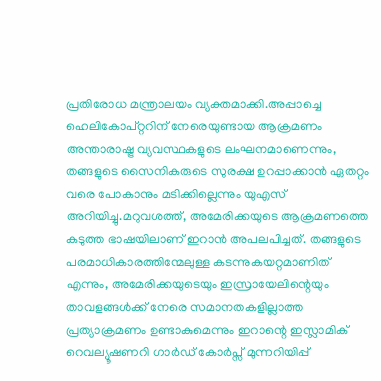പ്രതിരോധ മന്ത്രാലയം വ്യക്തമാക്കി.അപ്പാച്ചെ ഹെലികോപ്റ്ററിന് നേരെയുണ്ടായ ആക്രമണം അന്താരാഷ്ട്ര വ്യവസ്ഥകളുടെ ലംഘനമാണെന്നും, തങ്ങളുടെ സൈനികരുടെ സുരക്ഷ ഉറപ്പാക്കാൻ ഏതറ്റം വരെ പോകാനും മടിക്കില്ലെന്നും യുഎസ് അറിയിച്ചു.മറുവശത്ത്, അമേരിക്കയുടെ ആക്രമണത്തെ കടുത്ത ഭാഷയിലാണ് ഇറാൻ അപലപിച്ചത്. തങ്ങളുടെ പരമാധികാരത്തിന്മേലുള്ള കടന്നുകയറ്റമാണിത് എന്നും, അമേരിക്കയുടെയും ഇസ്രായേലിന്റെയും താവളങ്ങൾക്ക് നേരെ സമാനതകളില്ലാത്ത പ്രത്യാക്രമണം ഉണ്ടാകുമെന്നും ഇറാന്റെ ഇസ്ലാമിക് റെവല്യൂഷണറി ഗാർഡ് കോർപ്സ് മുന്നറിയിപ്പ്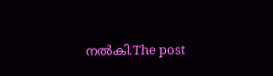നൽകി.The post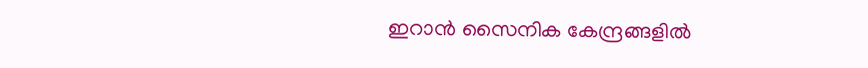ഇറാൻ സൈനിക കേന്ദ്രങ്ങളിൽ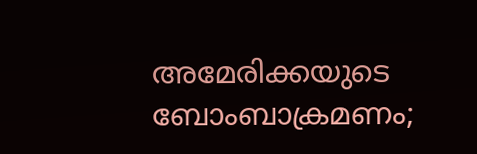അമേരിക്കയുടെ ബോംബാക്രമണം;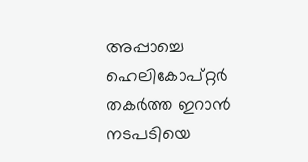അപ്പാച്ചെ ഹെലികോപ്റ്റർ തകർത്ത ഇറാൻ നടപടിയെ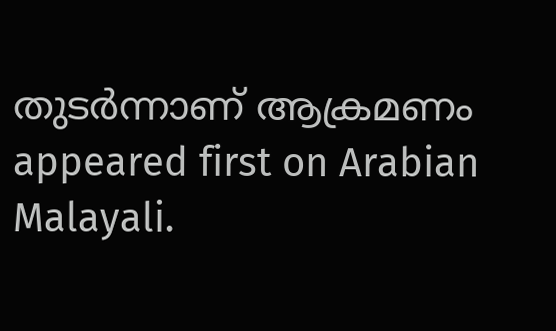തുടർന്നാണ് ആക്രമണം appeared first on Arabian Malayali.